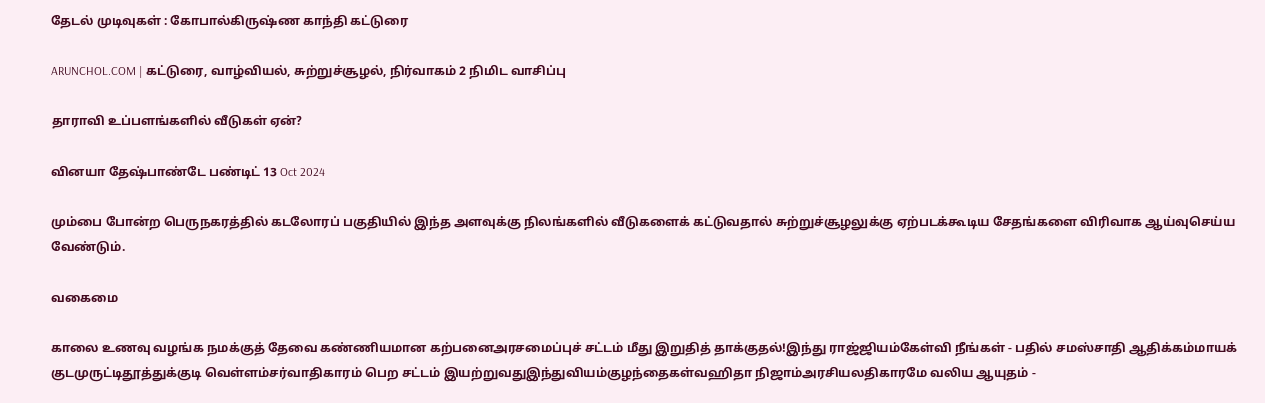தேடல் முடிவுகள் : கோபால்கிருஷ்ண காந்தி கட்டுரை

ARUNCHOL.COM | கட்டுரை, வாழ்வியல், சுற்றுச்சூழல், நிர்வாகம் 2 நிமிட வாசிப்பு

தாராவி உப்பளங்களில் வீடுகள் ஏன்?

வினயா தேஷ்பாண்டே பண்டிட் 13 Oct 2024

மும்பை போன்ற பெருநகரத்தில் கடலோரப் பகுதியில் இந்த அளவுக்கு நிலங்களில் வீடுகளைக் கட்டுவதால் சுற்றுச்சூழலுக்கு ஏற்படக்கூடிய சேதங்களை விரிவாக ஆய்வுசெய்ய வேண்டும்.

வகைமை

காலை உணவு வழங்க நமக்குத் தேவை கண்ணியமான கற்பனைஅரசமைப்புச் சட்டம் மீது இறுதித் தாக்குதல்!இந்து ராஜ்ஜியம்கேள்வி நீங்கள் - பதில் சமஸ்சாதி ஆதிக்கம்மாயக் குடமுருட்டிதூத்துக்குடி வெள்ளம்சர்வாதிகாரம் பெற சட்டம் இயற்றுவதுஇந்துவியம்குழந்தைகள்வஹிதா நிஜாம்அரசியலதிகாரமே வலிய ஆயுதம் -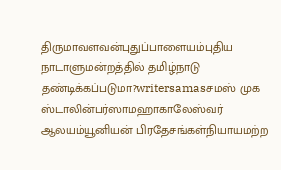திருமாவளவன்புதுப்பாளையம்புதிய நாடாளுமன்றத்தில் தமிழ்நாடு தண்டிக்கப்படுமா?writersamasசமஸ் முக ஸ்டாலின்பர்ஸாமஹாகாலேஸ்வர் ஆலயம்யூனியன் பிரதேசங்கள்நியாயமற்ற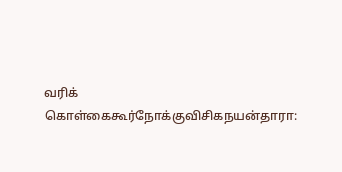வரிக் கொள்கைகூர்நோக்குவிசிகநயன்தாரா: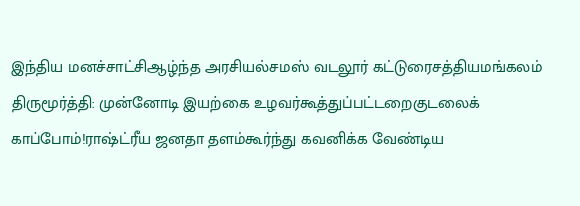இந்திய மனச்சாட்சிஆழ்ந்த அரசியல்சமஸ் வடலூர் கட்டுரைசத்தியமங்கலம் திருமூர்த்தி: முன்னோடி இயற்கை உழவர்கூத்துப்பட்டறைகுடலைக் காப்போம்!ராஷ்ட்ரீய ஜனதா தளம்கூர்ந்து கவனிக்க வேண்டிய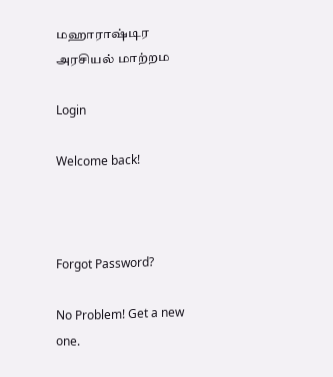மஹாராஷ்டிர அரசியல் மாற்றம

Login

Welcome back!



Forgot Password?

No Problem! Get a new one.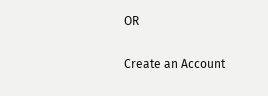OR

Create an Account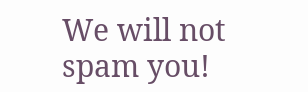We will not spam you!